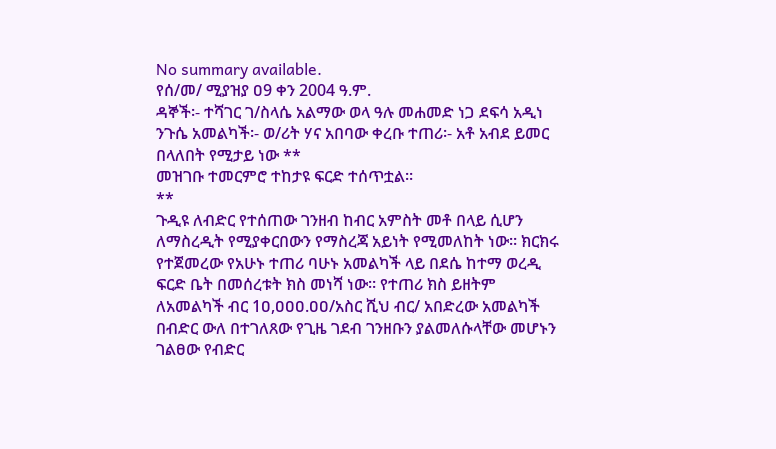No summary available.
የሰ/መ/ ሚያዝያ ዐ9 ቀን 2004 ዓ.ም.
ዳኞች፡- ተሻገር ገ/ስላሴ አልማው ወላ ዓሉ መሐመድ ነጋ ደፍሳ አዲነ ንጉሴ አመልካች፡- ወ/ሪት ሃና አበባው ቀረቡ ተጠሪ፡- አቶ አብደ ይመር በላለበት የሚታይ ነው **
መዝገቡ ተመርምሮ ተከታዩ ፍርድ ተሰጥቷል።
**
ጉዲዩ ለብድር የተሰጠው ገንዘብ ከብር አምስት መቶ በላይ ሲሆን ለማስረዲት የሚያቀርበውን የማስረጃ አይነት የሚመለከት ነው። ክርክሩ የተጀመረው የአሁኑ ተጠሪ ባሁኑ አመልካች ላይ በደሴ ከተማ ወረዲ ፍርድ ቤት በመሰረቱት ክስ መነሻ ነው። የተጠሪ ክስ ይዘትም ለአመልካች ብር 1ዐ,ዐዐዐ.ዐዐ/አስር ሺህ ብር/ አበድረው አመልካች በብድር ውለ በተገለጸው የጊዜ ገደብ ገንዘቡን ያልመለሱላቸው መሆኑን ገልፀው የብድር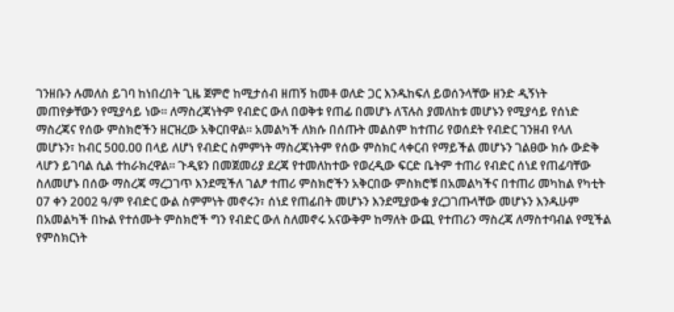ገንዘቡን ሉመለስ ይገባ ከነበረበት ጊዜ ጀምሮ ከሚታሰብ ዘጠኝ ከመቶ ወለድ ጋር እንዱከፍለ ይወሰንላቸው ዘንድ ዲኝነት መጠየቃቸውን የሚያሳይ ነው። ለማስረጃነትም የብድር ውለ በወቅቱ የጠፊ በመሆኑ ለፕሉስ ያመለከቱ መሆኑን የሚያሳይ የሰነድ ማስረጃና የሰው ምስክሮችን ዘርዝረው አቅርበዋል። አመልካች ለክሱ በሰጡት መልስም ከተጠሪ የወሰደት የብድር ገንዘብ የላለ መሆኑን፣ ከብር 5ዐዐ.ዐዐ በላይ ለሆነ የብድር ስምምነት ማስረጃነትም የሰው ምስክር ላቀርብ የማይችል መሆኑን ገልፀው ክሱ ውድቅ ላሆን ይገባል ሲል ተከራክረዋል። ጉዲዩን በመጀመሪያ ደረጃ የተመለከተው የወረዲው ፍርድ ቤትም ተጠሪ የብድር ሰነደ የጠፊባቸው ስለመሆኑ በሰው ማስረጃ ማረጋገጥ እንደሚችለ ገልፆ ተጠሪ ምስክሮችን አቅርበው ምስክሮቹ በአመልካችና በተጠሪ መካከል የካቲት ዐ7 ቀን 2ዐዐ2 ዓ/ም የብድር ውል ስምምነት መኖሩን፣ ሰነደ የጠፊበት መሆኑን እንደሚያውቁ ያረጋገጡላቸው መሆኑን እንዱሁም በአመልካች በኩል የተሰሙት ምስክሮች ግን የብድር ውለ ስለመኖሩ አናውቅም ከማለት ውጪ የተጠሪን ማስረጃ ለማስተባብል የሚችል የምስክርነት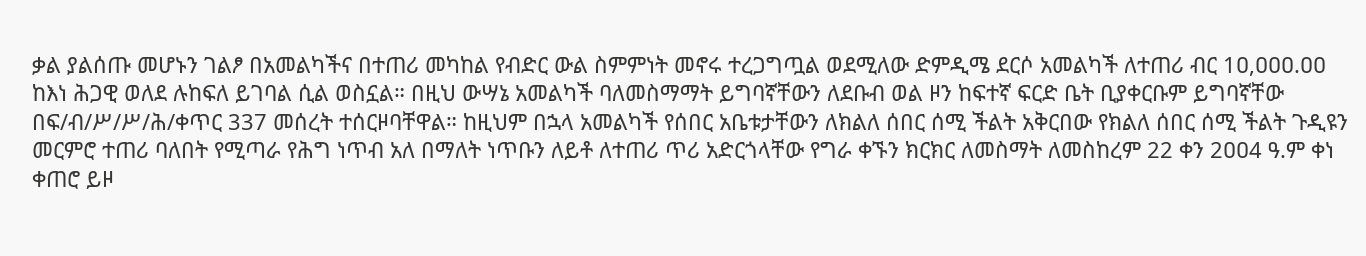ቃል ያልሰጡ መሆኑን ገልፆ በአመልካችና በተጠሪ መካከል የብድር ውል ስምምነት መኖሩ ተረጋግጧል ወደሚለው ድምዲሜ ደርሶ አመልካች ለተጠሪ ብር 1ዐ,ዐዐዐ.ዐዐ ከእነ ሕጋዊ ወለደ ሉከፍለ ይገባል ሲል ወስኗል። በዚህ ውሣኔ አመልካች ባለመስማማት ይግባኛቸውን ለደቡብ ወል ዞን ከፍተኛ ፍርድ ቤት ቢያቀርቡም ይግባኛቸው በፍ/ብ/ሥ/ሥ/ሕ/ቀጥር 337 መሰረት ተሰርዞባቸዋል። ከዚህም በኋላ አመልካች የሰበር አቤቱታቸውን ለክልለ ሰበር ሰሚ ችልት አቅርበው የክልለ ሰበር ሰሚ ችልት ጉዲዩን መርምሮ ተጠሪ ባለበት የሚጣራ የሕግ ነጥብ አለ በማለት ነጥቡን ለይቶ ለተጠሪ ጥሪ አድርጎላቸው የግራ ቀኙን ክርክር ለመስማት ለመስከረም 22 ቀን 2ዐዐ4 ዓ.ም ቀነ ቀጠሮ ይዞ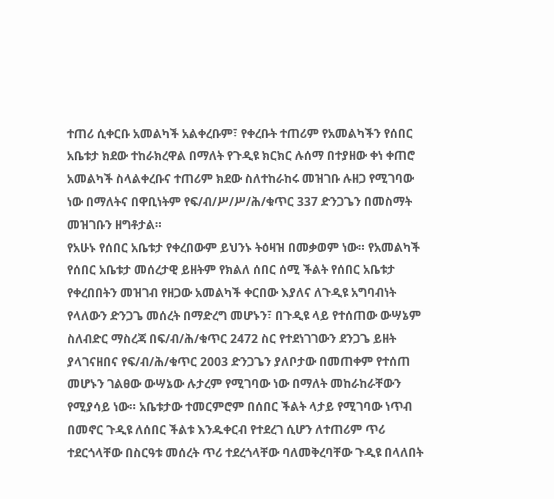ተጠሪ ሲቀርቡ አመልካች አልቀረቡም፣ የቀረቡት ተጠሪም የአመልካችን የሰበር አቤቱታ ክደው ተከራክረዋል በማለት የጉዲዩ ክርክር ሉሰማ በተያዘው ቀነ ቀጠሮ አመልካች ስላልቀረቡና ተጠሪም ክደው ስለተከራከሩ መዝገቡ ሉዘጋ የሚገባው ነው በማለትና በዋቢነትም የፍ/ብ/ሥ/ሥ/ሕ/ቁጥር 337 ድንጋጌን በመስማት መዝገቡን ዘግቶታል።
የአሁኑ የሰበር አቤቱታ የቀረበውም ይህንኑ ትዕዛዝ በመቃወም ነው። የአመልካች የሰበር አቤቱታ መሰረታዊ ይዘትም የክልለ ሰበር ሰሚ ችልት የሰበር አቤቱታ የቀረበበትን መዝገብ የዘጋው አመልካች ቀርበው እያለና ለጉዲዩ አግባብነት የላለውን ድንጋጌ መሰረት በማድረግ መሆኑን፣ በጉዲዩ ላይ የተሰጠው ውሣኔም ስለብድር ማስረጃ በፍ/ብ/ሕ/ቁጥር 2472 ስር የተደነገገውን ደንጋጌ ይዘት ያላገናዘበና የፍ/ብ/ሕ/ቁጥር 2003 ድንጋጌን ያለቦታው በመጠቀም የተሰጠ መሆኑን ገልፀው ውሣኔው ሉታረም የሚገባው ነው በማለት መከራከራቸውን የሚያሳይ ነው። አቤቱታው ተመርምሮም በሰበር ችልት ላታይ የሚገባው ነጥብ በመኖር ጉዲዩ ለሰበር ችልቱ እንዱቀርብ የተደረገ ሲሆን ለተጠሪም ጥሪ ተደርጎላቸው በስርዓቱ መሰረት ጥሪ ተደረጎላቸው ባለመቅረባቸው ጉዲዩ በላለበት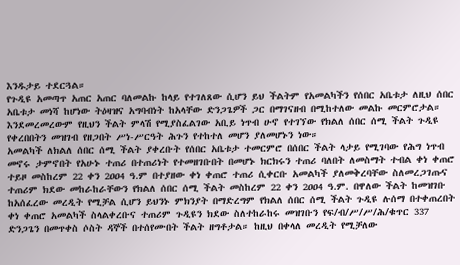እንዱታይ ተደርጓል።
የጉዲዩ አመጣጥ አጠር አጠር ባለመልኩ ከላይ የተገለጸው ሲሆን ይህ ችልትም የአመልካችን የሰበር አቤቱታ ለዚህ ሰበር አቤቱታ መነሻ ከሆነው ትዕዛዝና አግባብነት ከአላቸው ድንጋጌዎች ጋር በማገናዘብ በሚከተለው መልኩ መርምሮታል። እንደመረመረውም የዚህን ችልት ምላሽ የሚያስፈልገው አቢይ ነጥብ ሁኖ የተገኘው የክልለ ሰበር ሰሚ ችልት ጉዲዩ የቀረበበትን መዝገብ የዘጋበት ሥነ-ሥርዓት ሕጉን የተከተለ መሆን ያለመሆኑን ነው።
አመልካች ለክልለ ሰበር ሰሚ ችልት ያቀረቡት የሰበር አቤቱታ ተመርምሮ በሰበር ችልት ላታይ የሚገባው የሕግ ነጥብ መኖሩ ታምኖበት የአሁኑ ተጠሪ በተጠሪነት የተመዘገቡበት በመሆኑ ክርክሩን ተጠሪ ባለበት ለመስማት ተብል ቀነ ቀጠሮ ተይዞ መስከረም 22 ቀን 2ዐዐ4 ዓ.ም በተያዘው ቀነ ቀጠሮ ተጠሪ ሲቀርቡ አመልካች ያለመቅረባቸው ስለመረጋገጡና ተጠሪም ክደው መከራከራቸውን የክልለ ሰበር ሰሚ ችልት መስከረም 22 ቀን 2ዐዐ4 ዓ.ም. በዋለው ችልት ከመዝገቡ ከአሰፈረው መረዲት የሚቻል ሲሆን ይህንኑ ምክንያት በማድረግም የክልለ ሰበር ሰሚ ችልት ጉዲዩ ሉሰማ በተቀጠረበት ቀነ ቀጠሮ አመልካች ስላልቀረቡና ተጠሪም ጉዲዩን ክደው ስለተከራከሩ መዝገቡን የፍ/ብ/ሥ/ሥ/ሕ/ቁጥር 337 ድንጋጌን በመጥቀስ ሶስት ዳኞች በተሰየሙበት ችልት ዘግቶታል። ከዚህ በቀላለ መረዲት የሚቻለው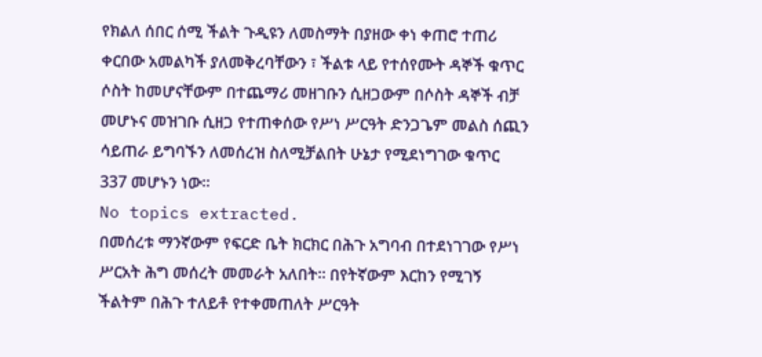የክልለ ሰበር ሰሚ ችልት ጉዲዩን ለመስማት በያዘው ቀነ ቀጠሮ ተጠሪ ቀርበው አመልካች ያለመቅረባቸውን ፣ ችልቱ ላይ የተሰየሙት ዳኞች ቁጥር ሶስት ከመሆናቸውም በተጨማሪ መዘገቡን ሲዘጋውም በሶስት ዳኞች ብቻ መሆኑና መዝገቡ ሲዘጋ የተጠቀሰው የሥነ ሥርዓት ድንጋጌም መልስ ሰጪን ሳይጠራ ይግባኙን ለመሰረዝ ስለሚቻልበት ሁኔታ የሚደነግገው ቁጥር 337 መሆኑን ነው።
No topics extracted.
በመሰረቱ ማንኛውም የፍርድ ቤት ክርክር በሕጉ አግባብ በተደነገገው የሥነ ሥርአት ሕግ መሰረት መመራት አለበት። በየትኛውም እርከን የሚገኝ ችልትም በሕጉ ተለይቶ የተቀመጠለት ሥርዓት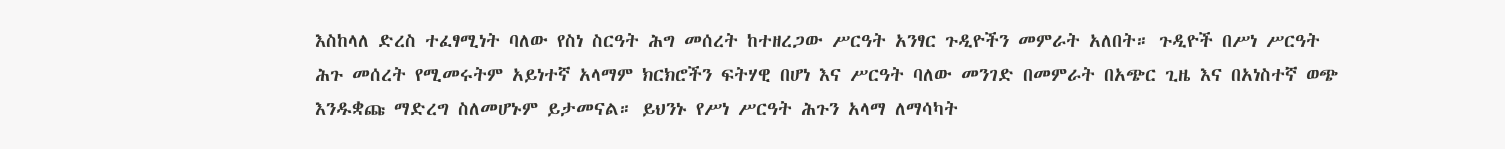እስከላለ ድረስ ተፈፃሚነት ባለው የስነ ስርዓት ሕግ መሰረት ከተዘረጋው ሥርዓት አንፃር ጉዲዮችን መምራት አለበት። ጉዲዮች በሥነ ሥርዓት ሕጉ መሰረት የሚመሩትም አይነተኛ አላማም ክርክሮችን ፍትሃዊ በሆነ እና ሥርዓት ባለው መንገድ በመምራት በአጭር ጊዜ እና በአነስተኛ ወጭ እንዱቋጩ ማድረግ ስለመሆኑም ይታመናል። ይህንኑ የሥነ ሥርዓት ሕጉን አላማ ለማሳካት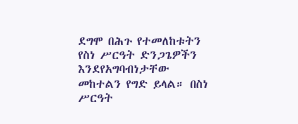ደግሞ በሕጉ የተመለከቱትን የስነ ሥርዓት ድንጋጌዎችን እንደየአግባብነታቸው መከተልን የግድ ይላል። በስነ ሥርዓት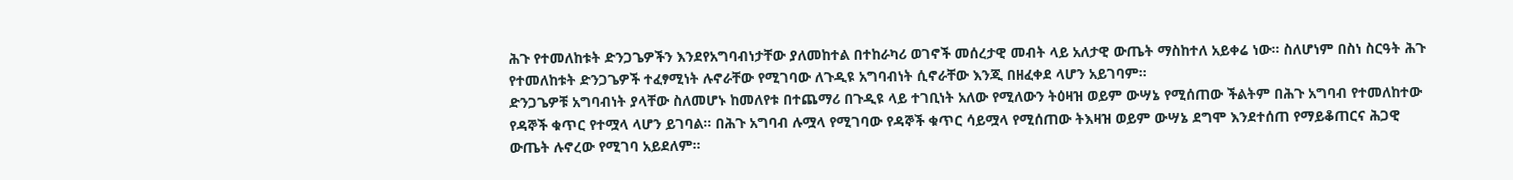ሕጉ የተመለከቱት ድንጋጌዎችን እንደየአግባብነታቸው ያለመከተል በተከራካሪ ወገኖች መሰረታዊ መብት ላይ አለታዊ ውጤት ማስከተለ አይቀሬ ነው። ስለሆነም በስነ ስርዓት ሕጉ የተመለከቱት ድንጋጌዎች ተፈፃሚነት ሉኖራቸው የሚገባው ለጉዲዩ አግባብነት ሲኖራቸው እንጂ በዘፈቀደ ላሆን አይገባም።
ድንጋጌዎቹ አግባብነት ያላቸው ስለመሆኑ ከመለየቱ በተጨማሪ በጉዲዩ ላይ ተገቢነት አለው የሚለውን ትዕዛዝ ወይም ውሣኔ የሚሰጠው ችልትም በሕጉ አግባብ የተመለከተው የዳኞች ቁጥር የተሟላ ላሆን ይገባል። በሕጉ አግባብ ሉሟላ የሚገባው የዳኞች ቁጥር ሳይሟላ የሚሰጠው ትእዛዝ ወይም ውሣኔ ደግሞ እንደተሰጠ የማይቆጠርና ሕጋዊ ውጤት ሉኖረው የሚገባ አይደለም።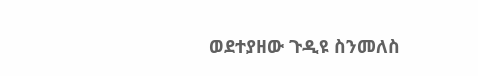ወደተያዘው ጉዲዩ ስንመለስ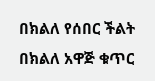በክልለ የሰበር ችልት በክልለ አዋጅ ቁጥር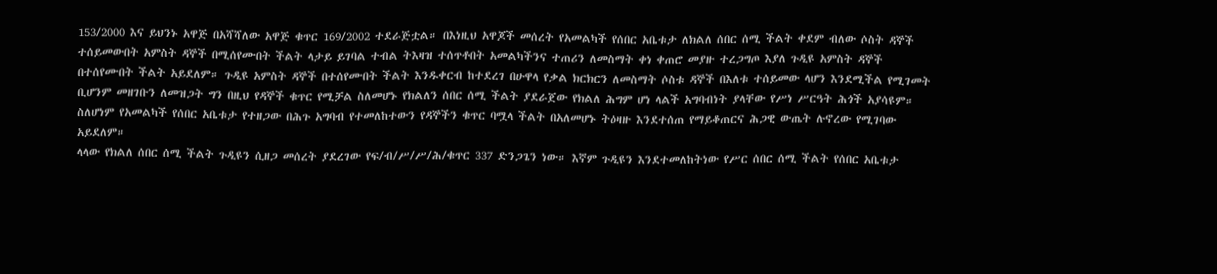153/2000 እና ይህንኑ አዋጅ በአሻሻለው አዋጅ ቁጥር 169/2002 ተደራጅቷል። በእነዚህ አዋጆች መሰረት የአመልካች የሰበር አቤቱታ ለክልለ ሰበር ሰሚ ችልት ቀደም ብለው ሶስት ዳኞች ተሰይመውበት አምስት ዳኞች በሚሰየሙበት ችልት ላታይ ይገባል ተብል ትእዛዝ ተሰጥቶበት አመልካችንና ተጠሪን ለመስማት ቀነ ቀጠሮ መያዙ ተረጋግጦ እያለ ጉዲዩ አምስት ዳኞች በተሰየሙበት ችልት አይደለም። ጉዲዩ አምስት ዳኞች በተሰየሙበት ችልት እንዱቀርብ ከተደረገ በሁዋላ የቃል ክርክርን ለመስማት ሶስቱ ዳኞች በእለቱ ተሰይመው ላሆን እንደሚችል የሚገመት ቢሆንም መዘገቡን ለመዝጋት ግን በዚህ የዳኞች ቁጥር የሚቻል ስለመሆኑ የክልለን ሰበር ሰሚ ችልት ያደራጀው የክልለ ሕግም ሆነ ላልች አግባብነት ያላቸው የሥነ ሥርዓት ሕጎች አያሳዩም።
ስለሆነም የአመልካች የሰበር አቤቱታ የተዘጋው በሕጉ አግባብ የተመለከተውን የዳኞችን ቁጥር ባሟላ ችልት በአለመሆኑ ትዕዛዙ እንደተሰጠ የማይቆጠርና ሕጋዊ ውጤት ሉኖረው የሚገባው አይደለም።
ላላው የክልለ ሰበር ሰሚ ችልት ጉዲዩን ሲዘጋ መሰረት ያደረገው የፍ/ብ/ሥ/ሥ/ሕ/ቁጥር 337 ድንጋጌን ነው። እኛም ጉዲዩን እንደተመለከትነው የሥር ሰበር ሰሚ ችልት የሰበር አቤቱታ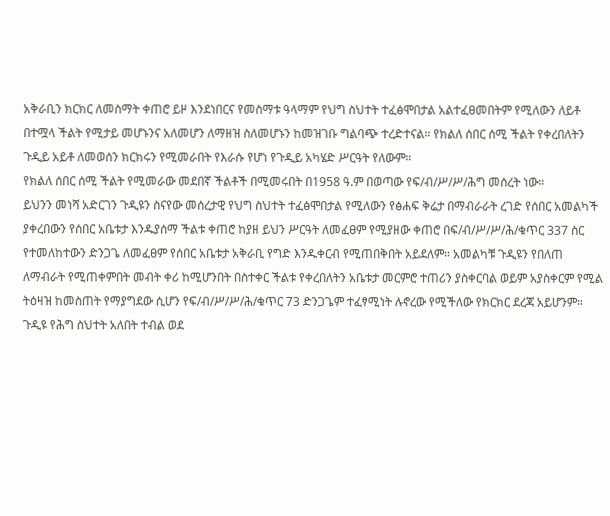አቅራቢን ክርክር ለመስማት ቀጠሮ ይዞ እንደነበርና የመስማቱ ዓላማም የህግ ስህተት ተፈፅሞበታል አልተፈፀመበትም የሚለውን ለይቶ በተሟላ ችልት የሚታይ መሆኑንና አለመሆን ለማዘዝ ስለመሆኑን ከመዝገቡ ግልባጭ ተረድተናል። የክልለ ሰበር ሰሚ ችልት የቀረበለትን ጉዲይ አይቶ ለመወሰን ክርክሩን የሚመራበት የእራሱ የሆነ የጉዲይ አካሄድ ሥርዓት የለውም።
የክልለ ሰበር ሰሚ ችልት የሚመራው መደበኛ ችልቶች በሚመሩበት በ1958 ዓ.ም በወጣው የፍ/ብ/ሥ/ሥ/ሕግ መሰረት ነው።
ይህንን መነሻ አድርገን ጉዲዩን ስናየው መሰረታዊ የህግ ስህተት ተፈፅሞበታል የሚለውን የፅሐፍ ቅሬታ በማብራራት ረገድ የሰበር አመልካች ያቀረበውን የሰበር አቤቱታ እንዱያሰማ ችልቱ ቀጠሮ ከያዘ ይህን ሥርዓት ለመፈፀም የሚያዘው ቀጠሮ በፍ/ብ/ሥ/ሥ/ሕ/ቁጥር 337 ስር የተመለከተውን ድንጋጌ ለመፈፀም የሰበር አቤቱታ አቅራቢ የግድ እንዱቀርብ የሚጠበቅበት አይደለም። አመልካቹ ጉዲዩን የበለጠ ለማብራት የሚጠቀምበት መብት ቀሪ ከሚሆንበት በስተቀር ችልቱ የቀረበለትን አቤቱታ መርምሮ ተጠሪን ያስቀርባል ወይም አያስቀርም የሚል ትዕዛዝ ከመስጠት የማያግደው ሲሆን የፍ/ብ/ሥ/ሥ/ሕ/ቁጥር 73 ድንጋጌም ተፈፃሚነት ሉኖረው የሚችለው የክርክር ደረጃ አይሆንም። ጉዲዩ የሕግ ስህተት አለበት ተብል ወደ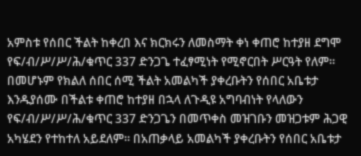አምስቱ የሰበር ችልት ከቀረበ እና ክርክሩን ለመስማት ቀነ ቀጠሮ ከተያዘ ደግሞ የፍ/ብ/ሥ/ሥ/ሕ/ቁጥር 337 ድንጋጌ ተፈፃሚነት የሚኖርበት ሥርዓት የለም። በመሆኑም የክልለ ሰበር ሰሚ ችልት አመልካች ያቀረቡትን የሰበር አቤቱታ እንዱያሰሙ በችልቱ ቀጠሮ ከተያዘ በኋላ ለጉዲዩ አግባብነት የላለውን የፍ/ብ/ሥ/ሥ/ሕ/ቁጥር 337 ድንጋጌን በመጥቀስ መዝገቡን መዝጋቱም ሕጋዊ አካሄደን የተከተለ አይደለም። በአጠቃላይ አመልካች ያቀረቡትን የሰበር አቤቱታ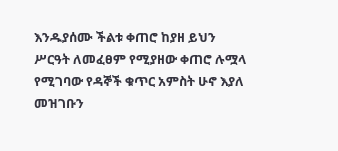እንዱያሰሙ ችልቱ ቀጠሮ ከያዘ ይህን ሥርዓት ለመፈፀም የሚያዘው ቀጠሮ ሉሟላ የሚገባው የዳኞች ቁጥር አምስት ሁኖ እያለ መዝገቡን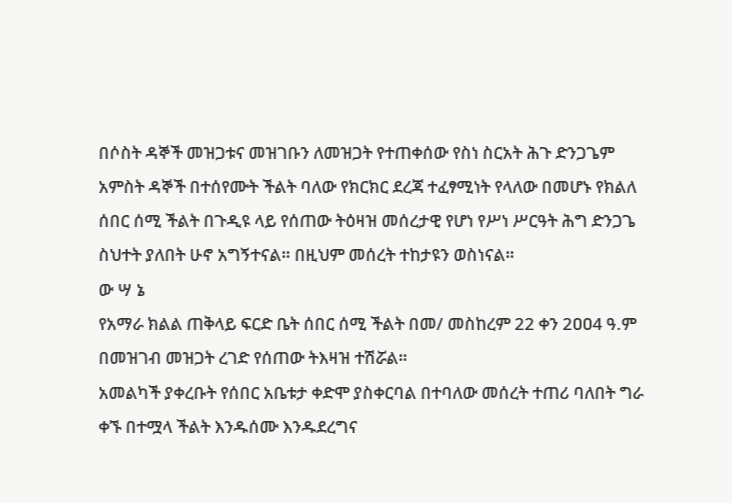በሶስት ዳኞች መዝጋቱና መዝገቡን ለመዝጋት የተጠቀሰው የስነ ስርአት ሕጉ ድንጋጌም አምስት ዳኞች በተሰየሙት ችልት ባለው የክርክር ደረጃ ተፈፃሚነት የላለው በመሆኑ የክልለ ሰበር ሰሚ ችልት በጉዲዩ ላይ የሰጠው ትዕዛዝ መሰረታዊ የሆነ የሥነ ሥርዓት ሕግ ድንጋጌ ስህተት ያለበት ሁኖ አግኝተናል። በዚህም መሰረት ተከታዩን ወስነናል።
ው ሣ ኔ
የአማራ ክልል ጠቅላይ ፍርድ ቤት ሰበር ሰሚ ችልት በመ/ መስከረም 22 ቀን 2ዐዐ4 ዓ.ም በመዝገብ መዝጋት ረገድ የሰጠው ትእዛዝ ተሽሯል።
አመልካች ያቀረቡት የሰበር አቤቱታ ቀድሞ ያስቀርባል በተባለው መሰረት ተጠሪ ባለበት ግራ ቀኙ በተሟላ ችልት እንዱሰሙ እንዱደረግና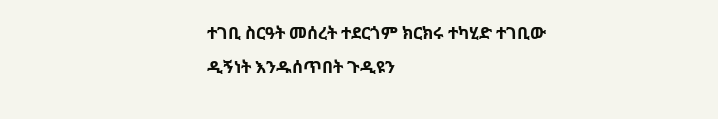ተገቢ ስርዓት መሰረት ተደርጎም ክርክሩ ተካሂድ ተገቢው ዲኝነት እንዱሰጥበት ጉዲዩን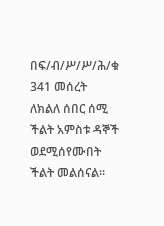በፍ/ብ/ሥ/ሥ/ሕ/ቁ 341 መሰረት ለክልለ ሰበር ሰሚ ችልት አምስቱ ዳኞች ወደሚሰየሙበት ችልት መልሰናል።